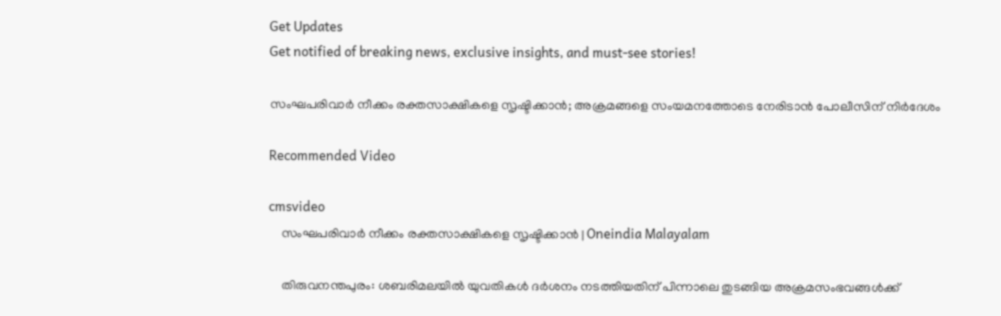Get Updates
Get notified of breaking news, exclusive insights, and must-see stories!

സംഘപരിവാർ നീക്കം രക്തസാക്ഷികളെ സൃഷ്ടിക്കാന്‍; അക്രമങ്ങളെ സംയമനത്തോടെ നേരിടാന്‍ പോലീസിന് നിര്‍ദേശം

Recommended Video

cmsvideo
    സംഘപരിവാർ നീക്കം രക്തസാക്ഷികളെ സൃഷ്ടിക്കാന്‍ | Oneindia Malayalam

    തിരുവനന്തപുരം: ശബരിമലയില്‍ യുവതികള്‍ ദര്‍ശനം നടത്തിയതിന് പിന്നാലെ തുടങ്ങിയ അക്രമസംഭവങ്ങള്‍ക്ക്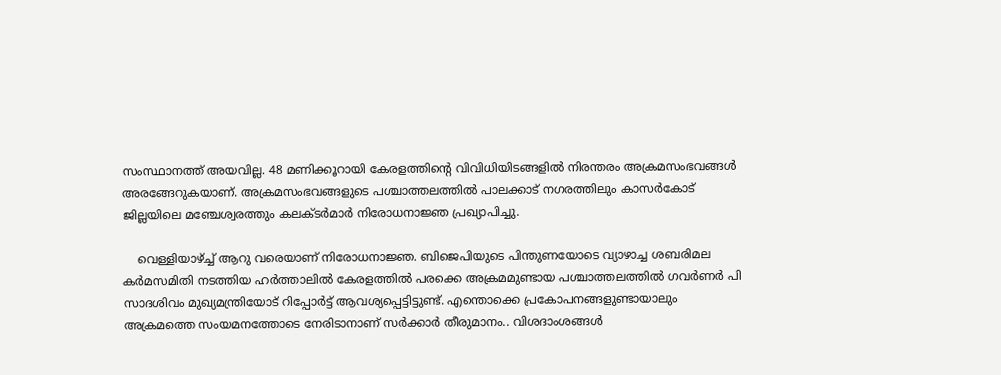സംസ്ഥാനത്ത് അയവില്ല. 48 മണിക്കൂറായി കേരളത്തിന്റെ വിവിധിയിടങ്ങളില്‍ നിരന്തരം അക്രമസംഭവങ്ങള്‍ അരങ്ങേറുകയാണ്. അക്രമസംഭവങ്ങളുടെ പശ്ചാത്തലത്തില്‍ പാലക്കാട് നഗരത്തിലും കാസര്‍കോട് ജില്ലയിലെ മഞ്ചേശ്വരത്തും കലക്ടര്‍മാര്‍ നിരോധനാജ്ഞ പ്രഖ്യാപിച്ചു.

    വെള്ളിയാഴ്ച്ച് ആറു വരെയാണ് നിരോധനാജ്ഞ. ബിജെപിയുടെ പിന്തുണയോടെ വ്യാഴാച്ച ശബരിമല കര്‍മസമിതി നടത്തിയ ഹര്‍ത്താലില്‍ കേരളത്തില്‍ പരക്കെ അക്രമമുണ്ടായ പശ്ചാത്തലത്തില്‍ ഗവര്‍ണര്‍ പി സാദശിവം മുഖ്യമന്ത്രിയോട് റിപ്പോര്‍ട്ട് ആവശ്യപ്പെട്ടിട്ടുണ്ട്. എന്തൊക്കെ പ്രകോപനങ്ങളുണ്ടായാലും അക്രമത്തെ സംയമനത്തോടെ നേരിടാനാണ് സര്‍ക്കാര്‍ തീരുമാനം.. വിശദാംശങ്ങള്‍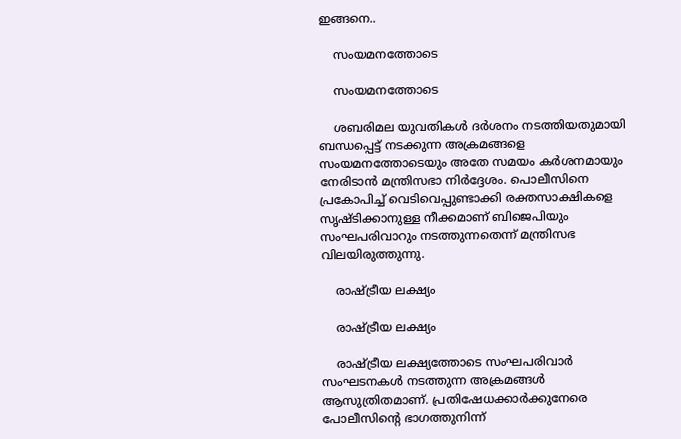ഇങ്ങനെ..

    സംയമനത്തോടെ

    സംയമനത്തോടെ

    ശബരിമല യുവതികള്‍ ദര്‍ശനം നടത്തിയതുമായി ബന്ധപ്പെട്ട് നടക്കുന്ന അക്രമങ്ങളെ സംയമനത്തോടെയും അതേ സമയം കര്‍ശനമായും നേരിടാന്‍ മന്ത്രിസഭാ നിര്‍ദ്ദേശം. പൊലീസിനെ പ്രകോപിച്ച് വെടിവെപ്പുണ്ടാക്കി രക്തസാക്ഷികളെ സൃഷ്ടിക്കാനുള്ള നീക്കമാണ് ബിജെപിയും സംഘപരിവാറും നടത്തുന്നതെന്ന് മന്ത്രിസഭ വിലയിരുത്തുന്നു.

    രാഷ്ട്രീയ ലക്ഷ്യം

    രാഷ്ട്രീയ ലക്ഷ്യം

    രാഷ്ട്രീയ ലക്ഷ്യത്തോടെ സംഘപരിവാര്‍ സംഘടനകള്‍ നടത്തുന്ന അക്രമങ്ങള്‍ ആസുത്രിതമാണ്. പ്രതിഷേധക്കാര്‍ക്കുനേരെ പോലീസിന്റെ ഭാഗത്തുനിന്ന്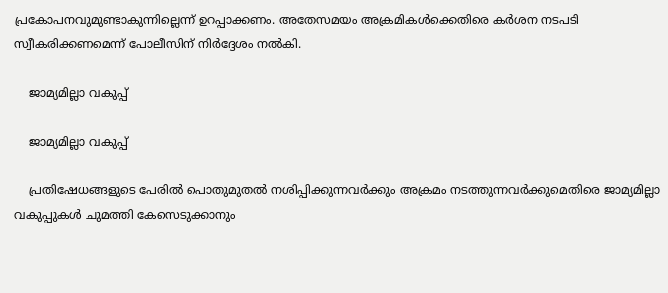പ്രകോപനവുമുണ്ടാകുന്നില്ലെന്ന് ഉറപ്പാക്കണം. അതേസമയം അക്രമികള്‍ക്കെതിരെ കര്‍ശന നടപടി സ്വീകരിക്കണമെന്ന് പോലീസിന് നിര്‍ദ്ദേശം നല്‍കി.

    ജാമ്യമില്ലാ വകുപ്പ്

    ജാമ്യമില്ലാ വകുപ്പ്

    പ്രതിഷേധങ്ങളുടെ പേരില്‍ പൊതുമുതല്‍ നശിപ്പിക്കുന്നവര്‍ക്കും അക്രമം നടത്തുന്നവര്‍ക്കുമെതിരെ ജാമ്യമില്ലാ വകുപ്പുകള്‍ ചുമത്തി കേസെടുക്കാനും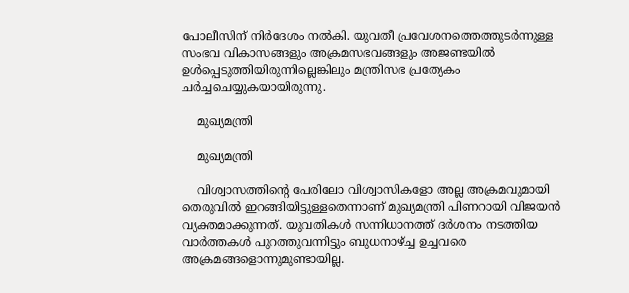പോലീസിന് നിര്‍ദേശം നല്‍കി. യുവതീ പ്രവേശനത്തെത്തുടര്‍ന്നുള്ള സംഭവ വികാസങ്ങളും അക്രമസഭവങ്ങളും അജണ്ടയില്‍ ഉള്‍പ്പെടുത്തിയിരുന്നില്ലെങ്കിലും മന്ത്രിസഭ പ്രത്യേകം ചര്‍ച്ചചെയ്യുകയായിരുന്നു.

    മുഖ്യമന്ത്രി

    മുഖ്യമന്ത്രി

    വിശ്വാസത്തിന്റെ പേരിലോ വിശ്വാസികളോ അല്ല അക്രമവുമായി തെരുവില്‍ ഇറങ്ങിയിട്ടുള്ളതെന്നാണ് മുഖ്യമന്ത്രി പിണറായി വിജയന്‍ വ്യക്തമാക്കുന്നത്. യുവതികള്‍ സന്നിധാനത്ത് ദര്‍ശനം നടത്തിയ വാര്‍ത്തകള്‍ പുറത്തുവന്നിട്ടും ബുധനാഴ്ച്ച ഉച്ചവരെ അക്രമങ്ങളൊന്നുമുണ്ടായില്ല.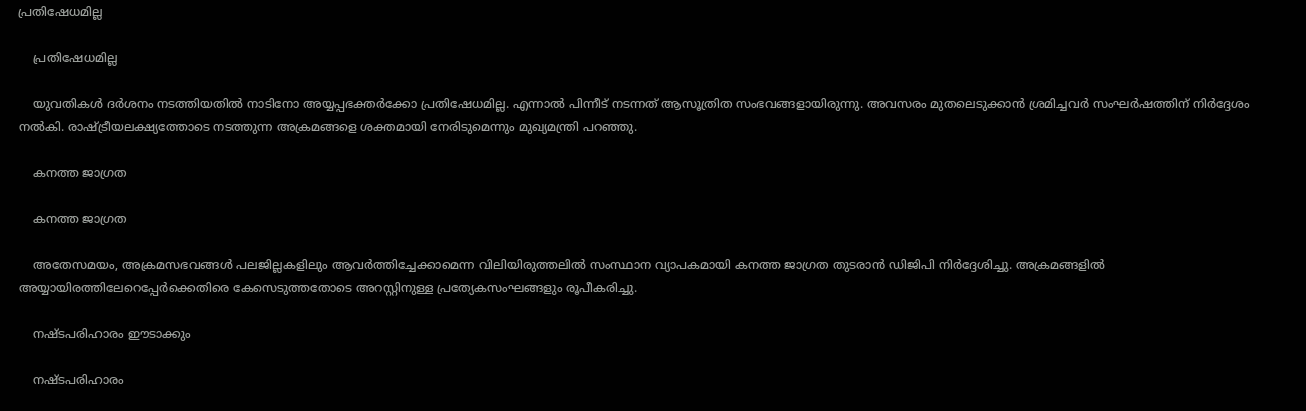പ്രതിഷേധമില്ല

    പ്രതിഷേധമില്ല

    യുവതികള്‍ ദര്‍ശനം നടത്തിയതില്‍ നാടിനോ അയ്യപ്പഭക്തര്‍ക്കോ പ്രതിഷേധമില്ല. എന്നാല്‍ പിന്നീട് നടന്നത് ആസൂത്രിത സംഭവങ്ങളായിരുന്നു. അവസരം മുതലെടുക്കാന്‍ ശ്രമിച്ചവര്‍ സംഘര്‍ഷത്തിന് നിര്‍ദ്ദേശം നല്‍കി. രാഷ്ട്രീയലക്ഷ്യത്തോടെ നടത്തുന്ന അക്രമങ്ങളെ ശക്തമായി നേരിടുമെന്നും മുഖ്യമന്ത്രി പറഞ്ഞു.

    കനത്ത ജാഗ്രത

    കനത്ത ജാഗ്രത

    അതേസമയം, അക്രമസഭവങ്ങള്‍ പലജില്ലകളിലും ആവര്‍ത്തിച്ചേക്കാമെന്ന വിലിയിരുത്തലില്‍ സംസ്ഥാന വ്യാപകമായി കനത്ത ജാഗ്രത തുടരാന്‍ ഡിജിപി നിര്‍ദ്ദേശിച്ചു. അക്രമങ്ങളില്‍ അയ്യായിരത്തിലേറെപ്പേര്‍ക്കെതിരെ കേസെടുത്തതോടെ അറസ്റ്റിനുള്ള പ്രത്യേകസംഘങ്ങളും രൂപീകരിച്ചു.

    നഷ്ടപരിഹാരം ഈടാക്കും

    നഷ്ടപരിഹാരം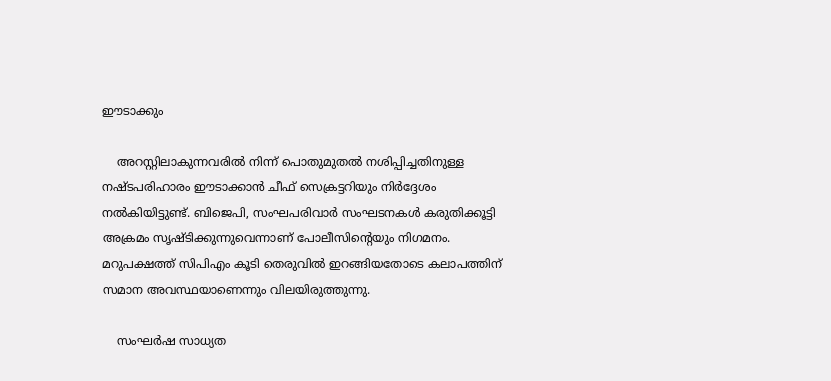ഈടാക്കും

    അറസ്റ്റിലാകുന്നവരില്‍ നിന്ന് പൊതുമുതല്‍ നശിപ്പിച്ചതിനുള്ള നഷ്ടപരിഹാരം ഈടാക്കാന്‍ ചീഫ് സെക്രട്ടറിയും നിര്‍ദ്ദേശം നല്‍കിയിട്ടുണ്ട്. ബിജെപി, സംഘപരിവാര്‍ സംഘടനകള്‍ കരുതിക്കൂട്ടി അക്രമം സൃഷ്ടിക്കുന്നുവെന്നാണ് പോലീസിന്റെയും നിഗമനം. മറുപക്ഷത്ത് സിപിഎം കൂടി തെരുവില്‍ ഇറങ്ങിയതോടെ കലാപത്തിന് സമാന അവസ്ഥയാണെന്നും വിലയിരുത്തുന്നു.

    സംഘര്‍ഷ സാധ്യത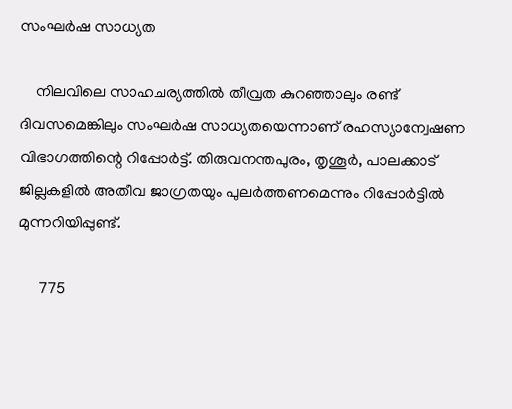സംഘര്‍ഷ സാധ്യത

    നിലവിലെ സാഹചര്യത്തില്‍ തീവ്രത കുറഞ്ഞാലും രണ്ട് ദിവസമെങ്കിലും സംഘര്‍ഷ സാധ്യതയെന്നാണ് രഹസ്യാന്വേഷണ വിഭാഗത്തിന്റെ റിപ്പോര്‍ട്ട്. തിരുവനന്തപുരം, തൃശൂര്‍, പാലക്കാട് ജില്ലകളില്‍ അതീവ ജാഗ്രതയും പുലര്‍ത്തണമെന്നും റിപ്പോര്‍ട്ടില്‍ മുന്നറിയിപ്പുണ്ട്.

     775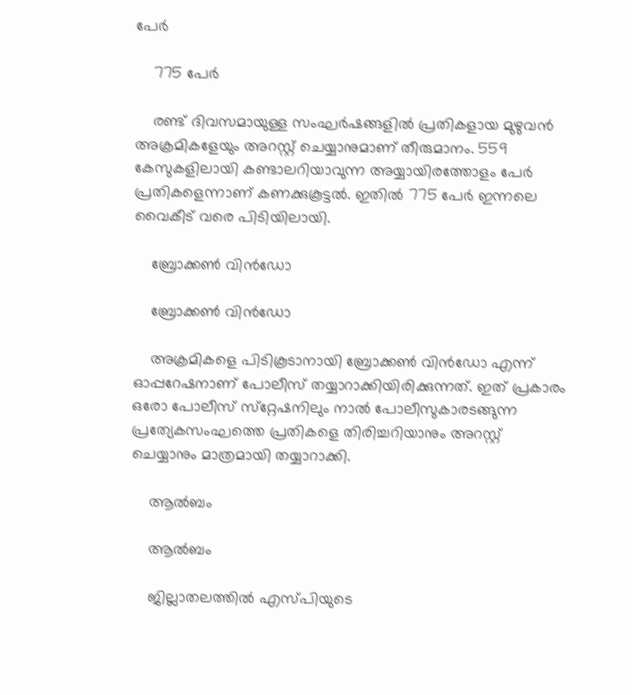പേര്‍

    775 പേര്‍

    രണ്ട് ദിവസമായുള്ള സംഘര്‍ഷങ്ങളില്‍ പ്രതികളായ മുഴുവന്‍ അക്രമികളേയും അറസ്റ്റ് ചെയ്യാനുമാണ് തീരുമാനം. 559 കേസുകളിലായി കണ്ടാലറിയാവുന്ന അയ്യായിരത്തോളം പേര്‍ പ്രതികളെന്നാണ് കണക്കുകൂട്ടല്‍. ഇതില്‍ 775 പേര്‍ ഇന്നലെ വൈകീട് വരെ പിടിയിലായി.

    ബ്രോക്കണ്‍ വിന്‍ഡോ

    ബ്രോക്കണ്‍ വിന്‍ഡോ

    അക്രമികളെ പിടികൂടാനായി ബ്രോക്കണ്‍ വിന്‍ഡോ എന്ന് ഓപ്പറേഷനാണ് പോലീസ് തയ്യാറാക്കിയിരിക്കുന്നത്. ഇത് പ്രകാരം ഒരോ പോലീസ് സ്‌റ്റേഷനിലും നാല്‍ പോലീസുകാരടങ്ങുന്ന പ്രത്യേകസംഘത്തെ പ്രതികളെ തിരിച്ചറിയാനും അറസ്റ്റ് ചെയ്യാനും മാത്രമായി തയ്യാറാക്കി.

    ആല്‍ബം

    ആല്‍ബം

    ജില്ലാതലത്തില്‍ എസ്പിയുടെ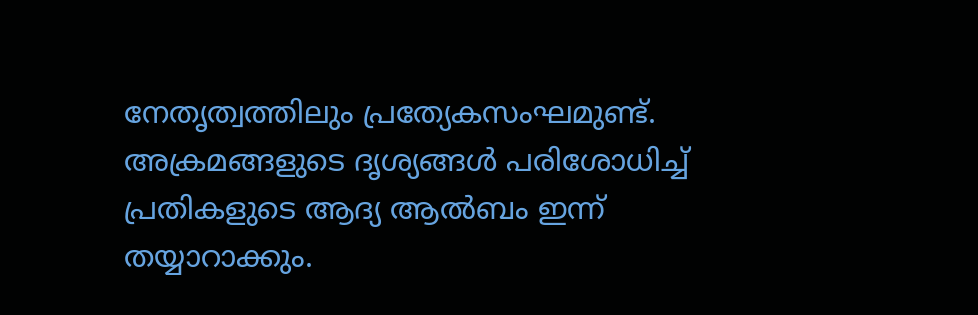നേതൃത്വത്തിലും പ്രത്യേകസംഘമുണ്ട്. അക്രമങ്ങളുടെ ദൃശ്യങ്ങള്‍ പരിശോധിച്ച് പ്രതികളുടെ ആദ്യ ആല്‍ബം ഇന്ന് തയ്യാറാക്കും.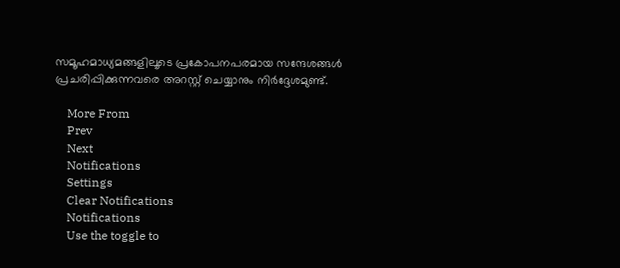സമൂഹമാധ്യമങ്ങളിലൂടെ പ്രകോപനപരമായ സന്ദേശങ്ങള്‍ പ്രചരിപ്പിക്കുന്നവരെ അറസ്റ്റ് ചെയ്യാനും നിര്‍ദ്ദേശമുണ്ട്.

    More From
    Prev
    Next
    Notifications
    Settings
    Clear Notifications
    Notifications
    Use the toggle to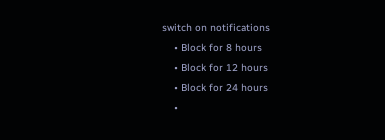switch on notifications
    • Block for 8 hours
    • Block for 12 hours
    • Block for 24 hours
    •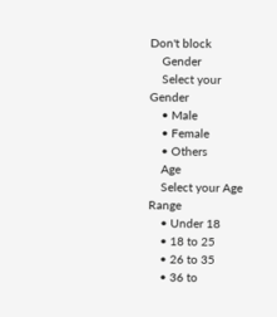Don't block
    Gender
    Select your Gender
    • Male
    • Female
    • Others
    Age
    Select your Age Range
    • Under 18
    • 18 to 25
    • 26 to 35
    • 36 to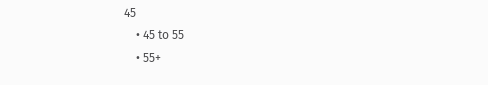45
    • 45 to 55
    • 55+